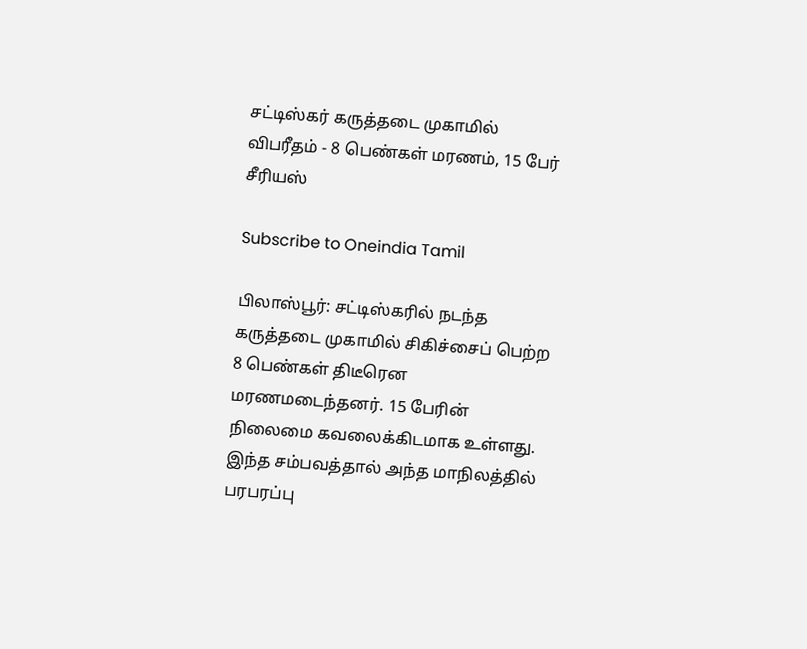சட்டிஸ்கர் கருத்தடை முகாமில் விபரீதம் - 8 பெண்கள் மரணம், 15 பேர் சீரியஸ்

Subscribe to Oneindia Tamil

பிலாஸ்பூர்: சட்டிஸ்கரில் நடந்த கருத்தடை முகாமில் சிகிச்சைப் பெற்ற 8 பெண்கள் திடீரென மரணமடைந்தனர். 15 பேரின் நிலைமை கவலைக்கிடமாக உள்ளது. இந்த சம்பவத்தால் அந்த மாநிலத்தில் பரபரப்பு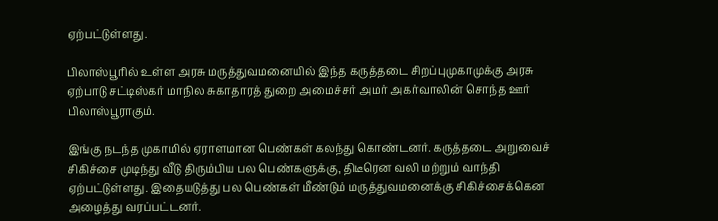ஏற்பட்டுள்ளது.

பிலாஸ்பூரில் உள்ள அரசு மருத்துவமனையில் இந்த கருத்தடை சிறப்புமுகாமுக்கு அரசு ஏற்பாடு சட்டிஸ்கர் மாநில சுகாதாரத் துறை அமைச்சர் அமர் அகர்வாலின் சொந்த ஊர் பிலாஸ்பூராகும்.

இங்கு நடந்த முகாமில் ஏராளமான பெண்கள் கலந்து கொண்டனர். கருத்தடை அறுவைச் சிகிச்சை முடிந்து வீடு திரும்பிய பல பெண்களுக்கு, திடீரென வலி மற்றும் வாந்தி ஏற்பட்டுள்ளது. இதையடுத்து பல பெண்கள் மீண்டும் மருத்துவமனைக்கு சிகிச்சைக்கென அழைத்து வரப்பட்டனர்.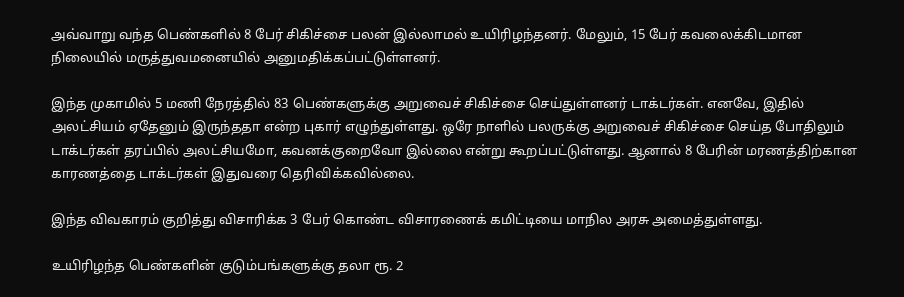அவ்வாறு வந்த பெண்களில் 8 பேர் சிகிச்சை பலன் இல்லாமல் உயிரிழந்தனர். மேலும், 15 பேர் கவலைக்கிடமான நிலையில் மருத்துவமனையில் அனுமதிக்கப்பட்டுள்ளனர்.

இந்த முகாமில் 5 மணி நேரத்தில் 83 பெண்களுக்கு அறுவைச் சிகிச்சை செய்துள்ளனர் டாக்டர்கள். எனவே, இதில் அலட்சியம் ஏதேனும் இருந்ததா என்ற புகார் எழுந்துள்ளது. ஒரே நாளில் பலருக்கு அறுவைச் சிகிச்சை செய்த போதிலும் டாக்டர்கள் தரப்பில் அலட்சியமோ, கவனக்குறைவோ இல்லை என்று கூறப்பட்டுள்ளது. ஆனால் 8 பேரின் மரணத்திற்கான காரணத்தை டாக்டர்கள் இதுவரை தெரிவிக்கவில்லை.

இந்த விவகாரம் குறித்து விசாரிக்க 3 பேர் கொண்ட விசாரணைக் கமிட்டியை மாநில அரசு அமைத்துள்ளது.

உயிரிழந்த பெண்களின் குடும்பங்களுக்கு தலா ரூ. 2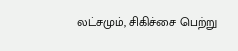லட்சமும், சிகிச்சை பெற்று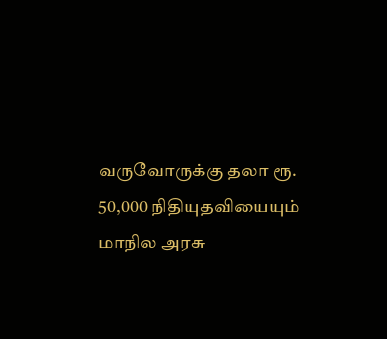வருவோருக்கு தலா ரூ. 50,000 நிதியுதவியையும் மாநில அரசு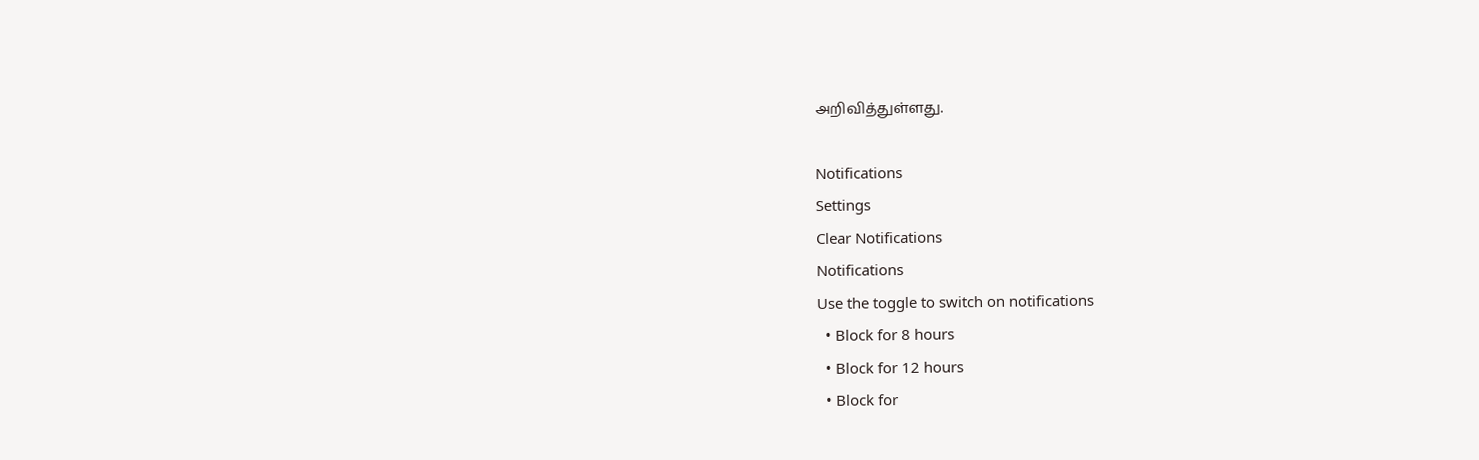அறிவித்துள்ளது.

Notifications
Settings
Clear Notifications
Notifications
Use the toggle to switch on notifications
  • Block for 8 hours
  • Block for 12 hours
  • Block for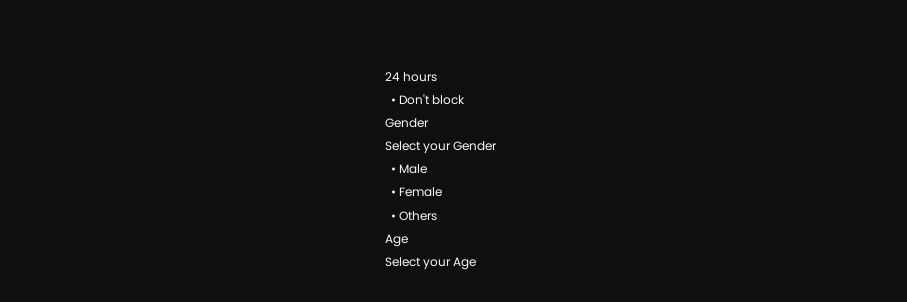24 hours
  • Don't block
Gender
Select your Gender
  • Male
  • Female
  • Others
Age
Select your Age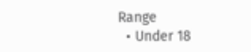Range
  • Under 18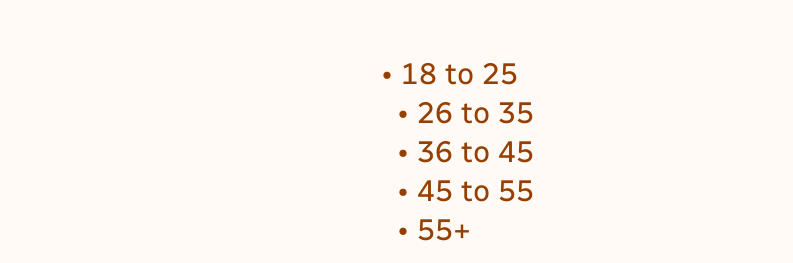• 18 to 25
  • 26 to 35
  • 36 to 45
  • 45 to 55
  • 55+